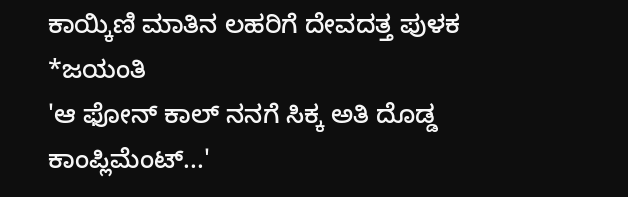ಕಾಯ್ಕಿಣಿ ಮಾತಿನ ಲಹರಿಗೆ ದೇವದತ್ತ ಪುಳಕ
*ಜಯಂತಿ
'ಆ ಫೋನ್ ಕಾಲ್ ನನಗೆ ಸಿಕ್ಕ ಅತಿ ದೊಡ್ಡ ಕಾಂಪ್ಲಿಮೆಂಟ್...'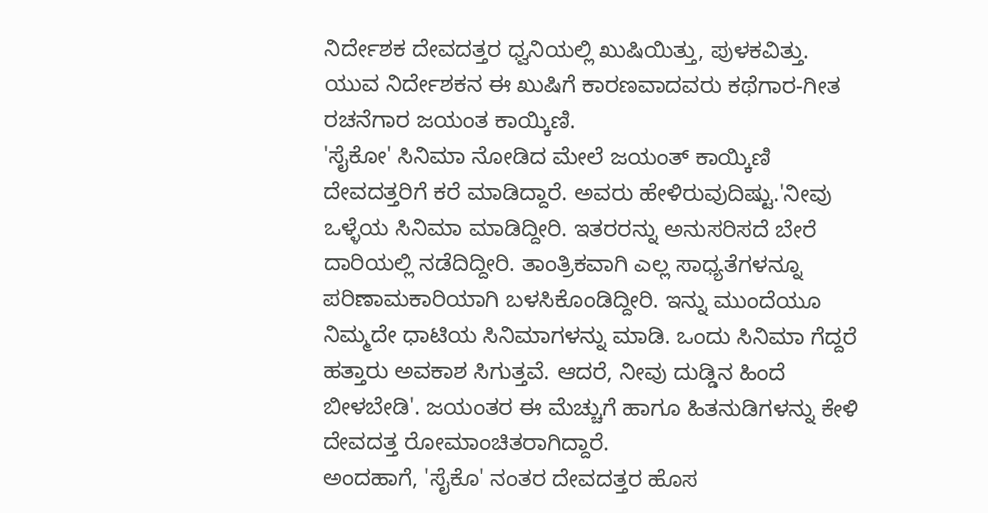ನಿರ್ದೇಶಕ ದೇವದತ್ತರ ಧ್ವನಿಯಲ್ಲಿ ಖುಷಿಯಿತ್ತು, ಪುಳಕವಿತ್ತು. ಯುವ ನಿರ್ದೇಶಕನ ಈ ಖುಷಿಗೆ ಕಾರಣವಾದವರು ಕಥೆಗಾರ-ಗೀತ ರಚನೆಗಾರ ಜಯಂತ ಕಾಯ್ಕಿಣಿ.
'ಸೈಕೋ' ಸಿನಿಮಾ ನೋಡಿದ ಮೇಲೆ ಜಯಂತ್ ಕಾಯ್ಕಿಣಿ ದೇವದತ್ತರಿಗೆ ಕರೆ ಮಾಡಿದ್ದಾರೆ. ಅವರು ಹೇಳಿರುವುದಿಷ್ಟು.'ನೀವು ಒಳ್ಳೆಯ ಸಿನಿಮಾ ಮಾಡಿದ್ದೀರಿ. ಇತರರನ್ನು ಅನುಸರಿಸದೆ ಬೇರೆ ದಾರಿಯಲ್ಲಿ ನಡೆದಿದ್ದೀರಿ. ತಾಂತ್ರಿಕವಾಗಿ ಎಲ್ಲ ಸಾಧ್ಯತೆಗಳನ್ನೂ ಪರಿಣಾಮಕಾರಿಯಾಗಿ ಬಳಸಿಕೊಂಡಿದ್ದೀರಿ. ಇನ್ನು ಮುಂದೆಯೂ ನಿಮ್ಮದೇ ಧಾಟಿಯ ಸಿನಿಮಾಗಳನ್ನು ಮಾಡಿ. ಒಂದು ಸಿನಿಮಾ ಗೆದ್ದರೆ ಹತ್ತಾರು ಅವಕಾಶ ಸಿಗುತ್ತವೆ. ಆದರೆ, ನೀವು ದುಡ್ಡಿನ ಹಿಂದೆ ಬೀಳಬೇಡಿ'. ಜಯಂತರ ಈ ಮೆಚ್ಚುಗೆ ಹಾಗೂ ಹಿತನುಡಿಗಳನ್ನು ಕೇಳಿ ದೇವದತ್ತ ರೋಮಾಂಚಿತರಾಗಿದ್ದಾರೆ.
ಅಂದಹಾಗೆ, 'ಸೈಕೊ' ನಂತರ ದೇವದತ್ತರ ಹೊಸ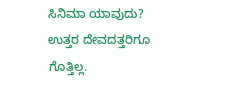ಸಿನಿಮಾ ಯಾವುದು? ಉತ್ತರ ದೇವದತ್ತರಿಗೂ ಗೊತ್ತಿಲ್ಲ.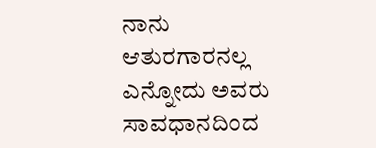ನಾನು ಆತುರಗಾರನಲ್ಲ ಎನ್ನೋದು ಅವರು ಸಾವಧಾನದಿಂದ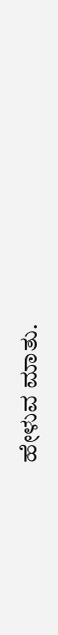ಹೇಳುವ ಮಾತು.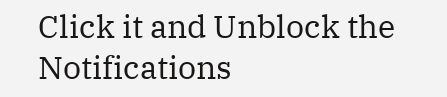Click it and Unblock the Notifications